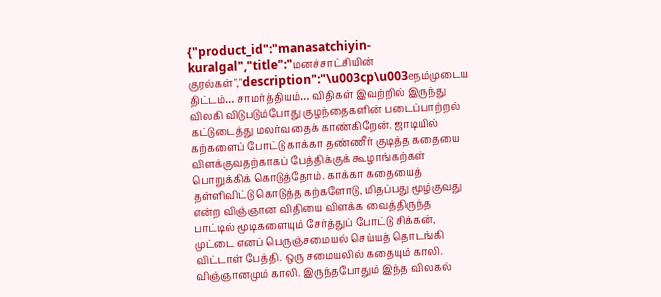{"product_id":"manasatchiyin-kuralgal","title":"மனச்சாட்சியின் குரல்கள்","description":"\u003cp\u003eநம்முடைய திட்டம்… சாமர்த்தியம்… விதிகள் இவற்றில் இருந்து விலகி விடுபடும்போது குழந்தைகளின் படைப்பாற்றல் கட்டுடைத்து மலர்வதைக் காண்கிறேன். ஜாடியில் கற்களைப் போட்டு காக்கா தண்ணீர் குடித்த கதையை விளக்குவதற்காகப் பேத்திக்குக் கூழாங்கற்கள் பொறுக்கிக் கொடுத்தோம். காக்கா கதையைத் தள்ளிவிட்டு கொடுத்த கற்களோடு, மிதப்பது மூழ்குவது என்ற விஞ்ஞான விதியை விளக்க வைத்திருந்த பாட்டில் மூடிகளையும் சேர்த்துப் போட்டு சிக்கன், முட்டை எனப் பெருஞ்சமையல் செய்யத் தொடங்கி விட்டாள் பேத்தி. ஒரு சமையலில் கதையும் காலி. விஞ்ஞானமும் காலி. இருந்தபோதும் இந்த விலகல்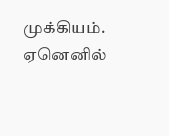முக்கியம். ஏனெனில்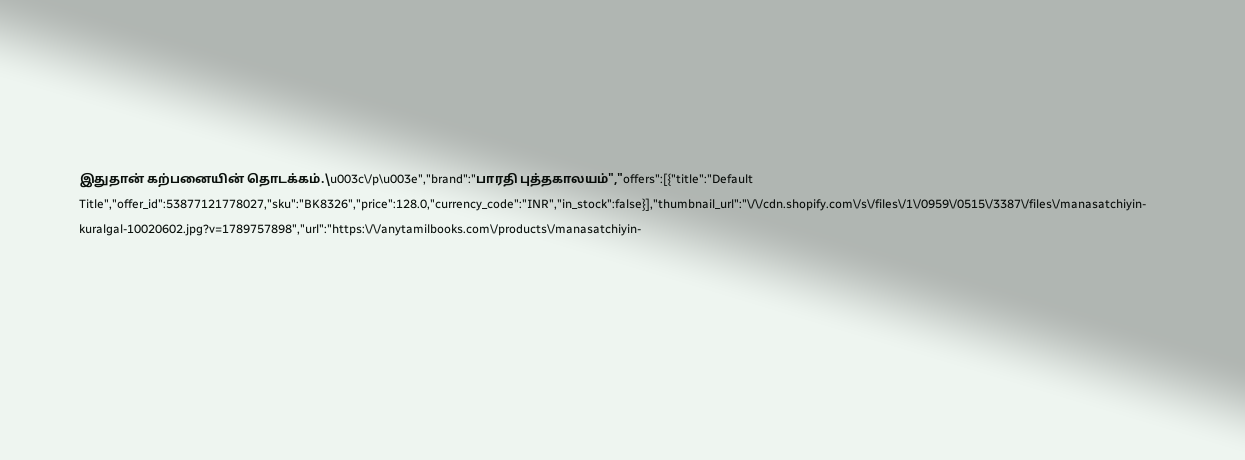இதுதான் கற்பனையின் தொடக்கம்.\u003c\/p\u003e","brand":"பாரதி புத்தகாலயம்","offers":[{"title":"Default Title","offer_id":53877121778027,"sku":"BK8326","price":128.0,"currency_code":"INR","in_stock":false}],"thumbnail_url":"\/\/cdn.shopify.com\/s\/files\/1\/0959\/0515\/3387\/files\/manasatchiyin-kuralgal-10020602.jpg?v=1789757898","url":"https:\/\/anytamilbooks.com\/products\/manasatchiyin-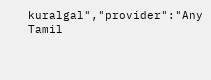kuralgal","provider":"Any Tamil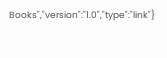Books","version":"1.0","type":"link"}